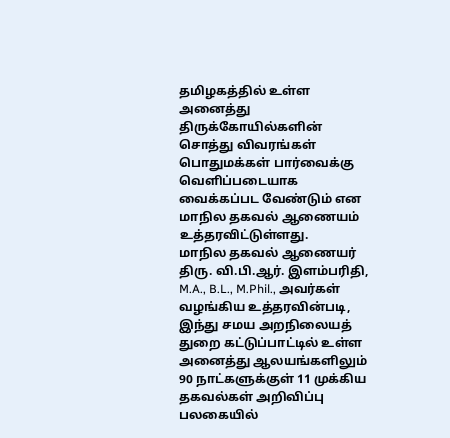தமிழகத்தில் உள்ள அனைத்து திருக்கோயில்களின் சொத்து விவரங்கள் பொதுமக்கள் பார்வைக்கு வெளிப்படையாக வைக்கப்பட வேண்டும் என மாநில தகவல் ஆணையம் உத்தரவிட்டுள்ளது.
மாநில தகவல் ஆணையர் திரு. வி.பி.ஆர். இளம்பரிதி, M.A., B.L., M.Phil., அவர்கள் வழங்கிய உத்தரவின்படி, இந்து சமய அறநிலையத் துறை கட்டுப்பாட்டில் உள்ள அனைத்து ஆலயங்களிலும் 90 நாட்களுக்குள் 11 முக்கிய தகவல்கள் அறிவிப்பு பலகையில்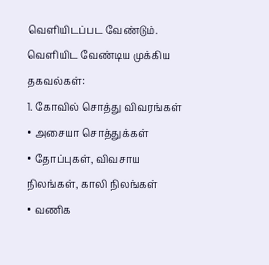வெளியிடப்பட வேண்டும்.
வெளியிட வேண்டிய முக்கிய தகவல்கள்:
1. கோவில் சொத்து விவரங்கள்
• அசையா சொத்துக்கள்
• தோப்புகள், விவசாய நிலங்கள், காலி நிலங்கள்
• வணிக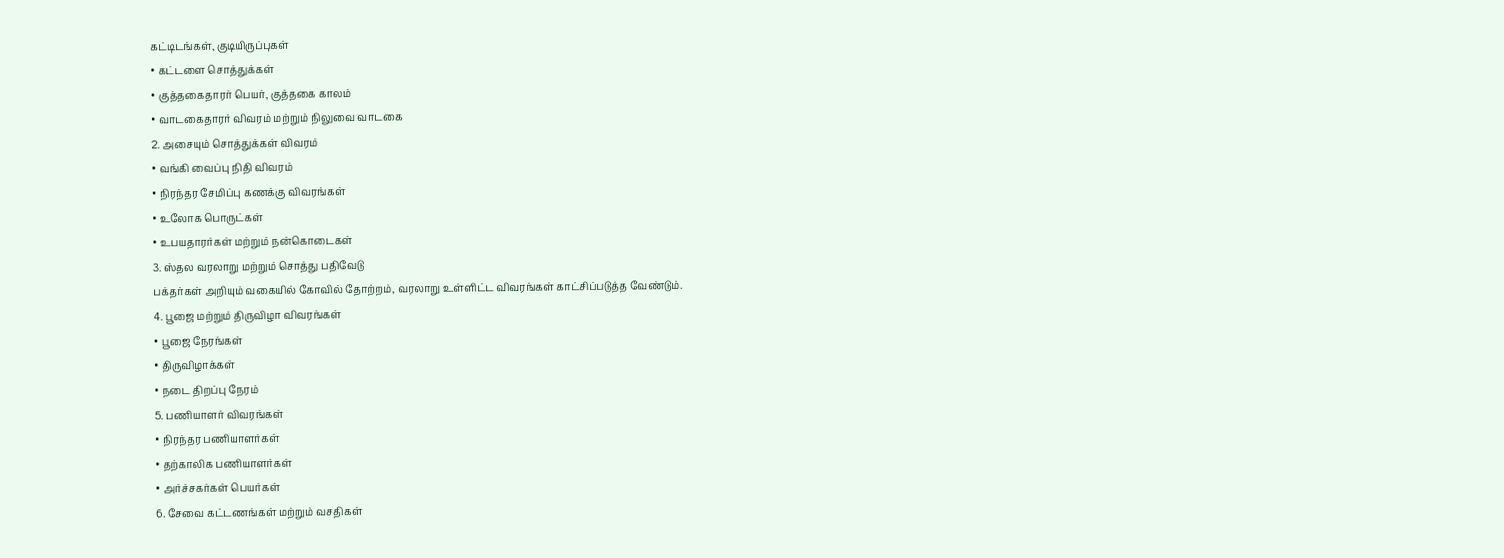கட்டிடங்கள், குடியிருப்புகள்
• கட்டளை சொத்துக்கள்
• குத்தகைதாரர் பெயர், குத்தகை காலம்
• வாடகைதாரர் விவரம் மற்றும் நிலுவை வாடகை
2. அசையும் சொத்துக்கள் விவரம்
• வங்கி வைப்பு நிதி விவரம்
• நிரந்தர சேமிப்பு கணக்கு விவரங்கள்
• உலோக பொருட்கள்
• உபயதாரர்கள் மற்றும் நன்கொடைகள்
3. ஸ்தல வரலாறு மற்றும் சொத்து பதிவேடு
பக்தர்கள் அறியும் வகையில் கோவில் தோற்றம், வரலாறு உள்ளிட்ட விவரங்கள் காட்சிப்படுத்த வேண்டும்.
4. பூஜை மற்றும் திருவிழா விவரங்கள்
• பூஜை நேரங்கள்
• திருவிழாக்கள்
• நடை திறப்பு நேரம்
5. பணியாளர் விவரங்கள்
• நிரந்தர பணியாளர்கள்
• தற்காலிக பணியாளர்கள்
• அர்ச்சகர்கள் பெயர்கள்
6. சேவை கட்டணங்கள் மற்றும் வசதிகள்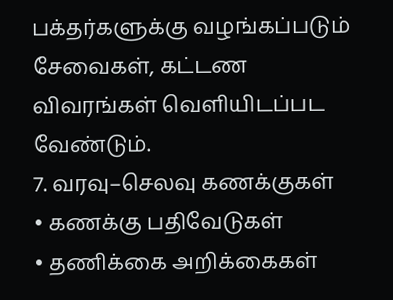பக்தர்களுக்கு வழங்கப்படும் சேவைகள், கட்டண விவரங்கள் வெளியிடப்பட வேண்டும்.
7. வரவு–செலவு கணக்குகள்
• கணக்கு பதிவேடுகள்
• தணிக்கை அறிக்கைகள்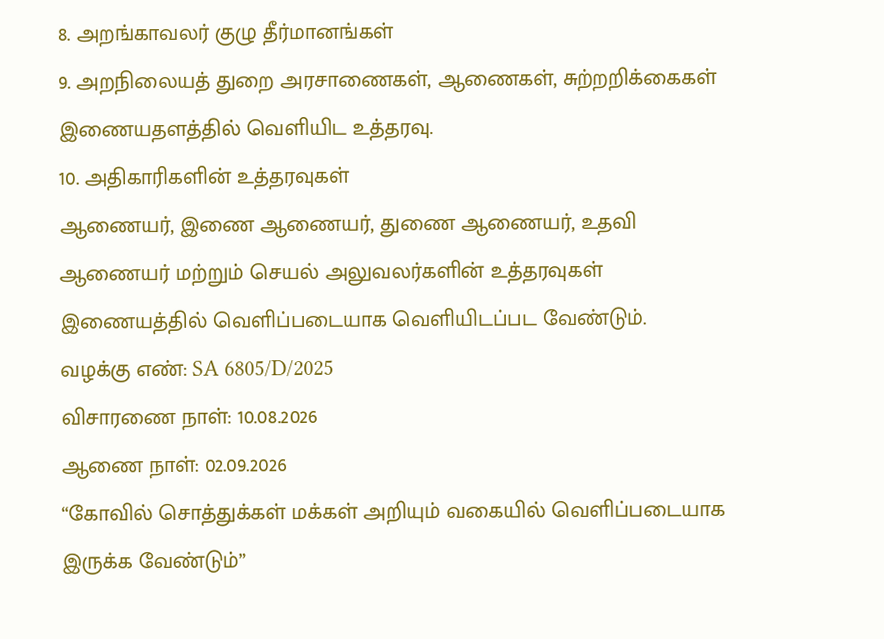8. அறங்காவலர் குழு தீர்மானங்கள்
9. அறநிலையத் துறை அரசாணைகள், ஆணைகள், சுற்றறிக்கைகள்
இணையதளத்தில் வெளியிட உத்தரவு.
10. அதிகாரிகளின் உத்தரவுகள்
ஆணையர், இணை ஆணையர், துணை ஆணையர், உதவி ஆணையர் மற்றும் செயல் அலுவலர்களின் உத்தரவுகள் இணையத்தில் வெளிப்படையாக வெளியிடப்பட வேண்டும்.
வழக்கு எண்: SA 6805/D/2025
விசாரணை நாள்: 10.08.2026
ஆணை நாள்: 02.09.2026
“கோவில் சொத்துக்கள் மக்கள் அறியும் வகையில் வெளிப்படையாக இருக்க வேண்டும்”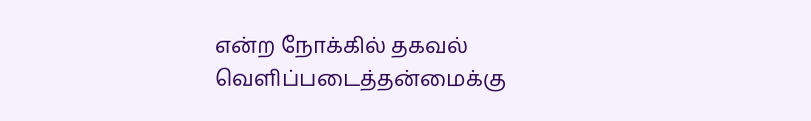என்ற நோக்கில் தகவல் வெளிப்படைத்தன்மைக்கு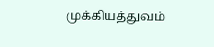முக்கியத்துவம்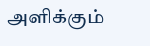அளிக்கும்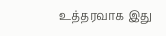உத்தரவாக இது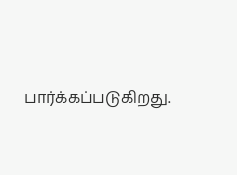பார்க்கப்படுகிறது.